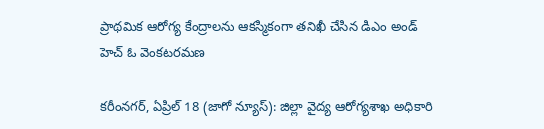ప్రాథమిక ఆరోగ్య కేంద్రాలను ఆకస్మికంగా తనిఖీ చేసిన డిఎం అండ్ హెచ్ ఓ వెంకటరమణ

కరీంనగర్, ఏప్రిల్ 18 (జాగో న్యూస్): జిల్లా వైద్య ఆరోగ్యశాఖ అధికారి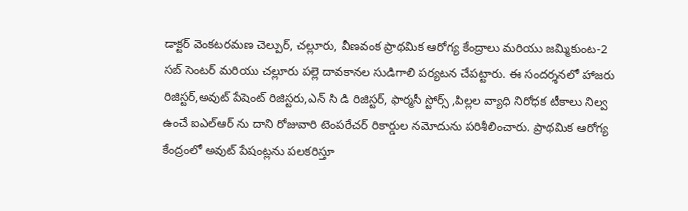డాక్టర్ వెంకటరమణ చెల్పుర్, చల్లూరు, వీణవంక ప్రాథమిక ఆరోగ్య కేంద్రాలు మరియు జమ్మికుంట-2 సబ్ సెంటర్ మరియు చల్లూరు పల్లె దావకానల సుడిగాలి పర్యటన చేపట్టారు. ఈ సందర్శనలో హాజరు రిజిస్టర్,అవుట్ పేషెంట్ రిజిస్టరు,ఎన్ సి డి రిజిస్టర్, ఫార్మసీ స్టోర్స్ ,పిల్లల వ్యాధి నిరోధక టీకాలు నిల్వ ఉంచే ఐఎల్ఆర్ ను దాని రోజువారి టెంపరేచర్ రికార్డుల నమోదును పరిశీలించారు. ప్రాథమిక ఆరోగ్య కేంద్రంలో అవుట్ పేషంట్లను పలకరిస్తూ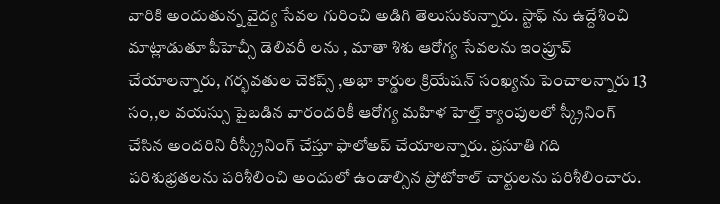వారికి అందుతున్న వైద్య సేవల గురించి అడిగి తెలుసుకున్నారు. స్టాఫ్ ను ఉద్దేశించి మాట్లాడుతూ పీహెచ్సీ డెలివరీ లను , మాతా శిశు ఆరోగ్య సేవలను ఇంప్రూవ్ చేయాలన్నారు, గర్భవతుల చెకప్స్ ,అభా కార్డుల క్రియేషన్ సంఖ్యను పెంచాలన్నారు 13 సం,,ల వయస్సు పైబడిన వారందరికీ ఆరోగ్య మహిళ హెల్త్ క్యాంపులలో స్క్రీనింగ్ చేసిన అందరిని రీస్క్రీనింగ్ చేస్తూ ఫాలోఅప్ చేయాలన్నారు. ప్రసూతి గది పరిశుభ్రతలను పరిశీలించి అందులో ఉండాల్సిన ప్రోటోకాల్ చార్టులను పరిశీలించారు.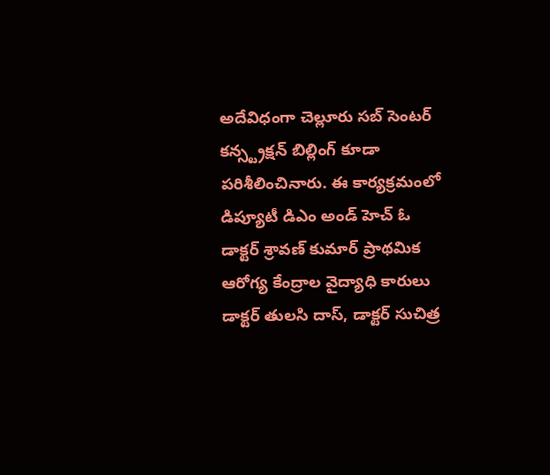అదేవిధంగా చెల్లూరు సబ్ సెంటర్ కన్స్ట్రక్షన్ బిల్లింగ్ కూడా పరిశీలించినారు. ఈ కార్యక్రమంలో డిప్యూటీ డిఎం అండ్ హెచ్ ఓ డాక్టర్ శ్రావణ్ కుమార్ ప్రాథమిక ఆరోగ్య కేంద్రాల వైద్యాధి కారులు డాక్టర్ తులసి దాస్, డాక్టర్ సుచిత్ర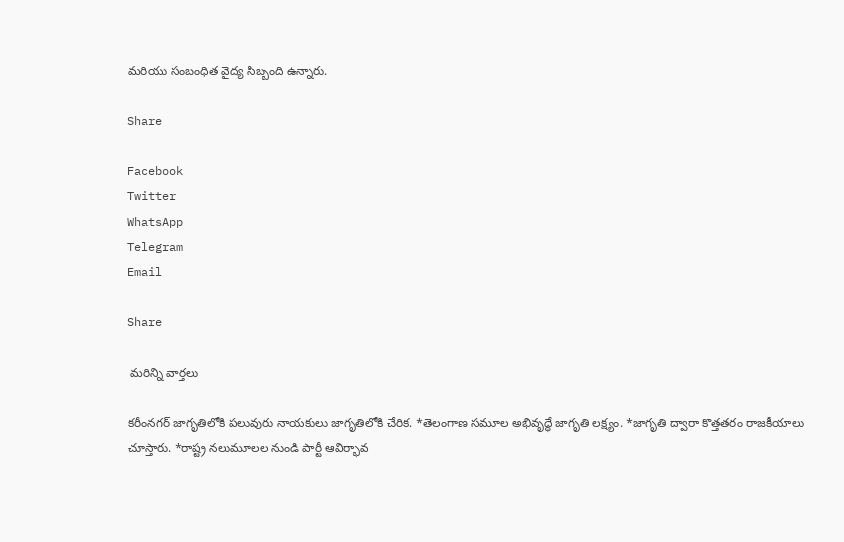మరియు సంబంధిత వైద్య సిబ్బంది ఉన్నారు.

Share

Facebook
Twitter
WhatsApp
Telegram
Email

Share

 మరిన్ని వార్తలు

కరీంనగర్ జాగృతిలోకి పలువురు నాయకులు జాగృతిలోకి చేరిక. *తెలంగాణ సమూల అభివృద్ధే జాగృతి లక్ష్యం. *జాగృతి ద్వారా కొత్తతరం రాజకీయాలు చూస్తారు. *రాష్ట్ర నలుమూలల నుండి పార్టీ ఆవిర్భావ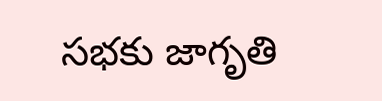సభకు జాగృతి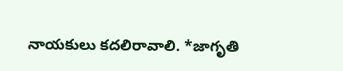నాయకులు కదలిరావాలి. *జాగృతి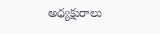అధ్యక్షురాలు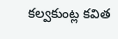కల్వకుంట్ల కవిత